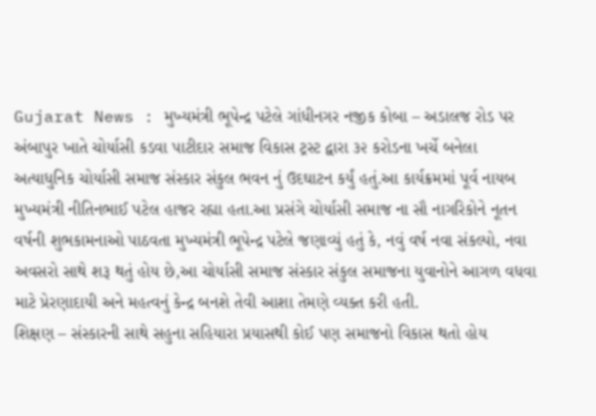Gujarat News : મુખ્યમંત્રી ભૂપેન્દ્ર પટેલે ગાંધીનગર નજીક કોબા – અડાલજ રોડ પર અંબાપુર ખાતે ચોર્યાસી કડવા પાટીદાર સમાજ વિકાસ ટ્રસ્ટ દ્વારા ૩૨ કરોડના ખર્ચે બનેલા અત્યાધુનિક ચોર્યાસી સમાજ સંસ્કાર સંકુલ ભવન નું ઉદઘાટન કર્યું હતું.આ કાર્યક્રમમાં પૂર્વ નાયબ મુખ્યમંત્રી નીતિનભાઈ પટેલ હાજર રહ્યા હતા.આ પ્રસંગે ચોર્યાસી સમાજ ના સૌ નાગરિકોને નૂતન વર્ષની શુભકામનાઓ પાઠવતા મુખ્યમંત્રી ભૂપેન્દ્ર પટેલે જણાવ્યું હતું કે, નવું વર્ષ નવા સંકલ્પો, નવા અવસરો સાથે શરૂ થતું હોય છે,આ ચોર્યાસી સમાજ સંસ્કાર સંકુલ સમાજના યુવાનોને આગળ વધવા માટે પ્રેરણાદાયી અને મહત્વનું કેન્દ્ર બનશે તેવી આશા તેમણે વ્યક્ત કરી હતી.
શિક્ષણ – સંસ્કારની સાથે સહુના સહિયારા પ્રયાસથી કોઈ પણ સમાજનો વિકાસ થતો હોય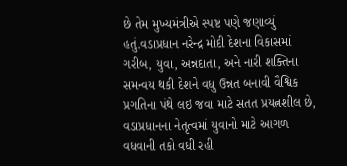છે તેમ મુખ્યમંત્રીએ સ્પષ્ટ પણે જણાવ્યું હતું.વડાપ્રધાન નરેન્દ્ર મોદી દેશના વિકાસમાં ગરીબ, યુવા, અન્નદાતા, અને નારી શક્તિના સમન્વય થકી દેશને વધુ ઉન્નત બનાવી વૈશ્વિક પ્રગતિના પંથે લઇ જવા માટે સતત પ્રયત્નશીલ છે, વડાપ્રધાનના નેતૃત્વમાં યુવાનો માટે આગળ વધવાની તકો વધી રહી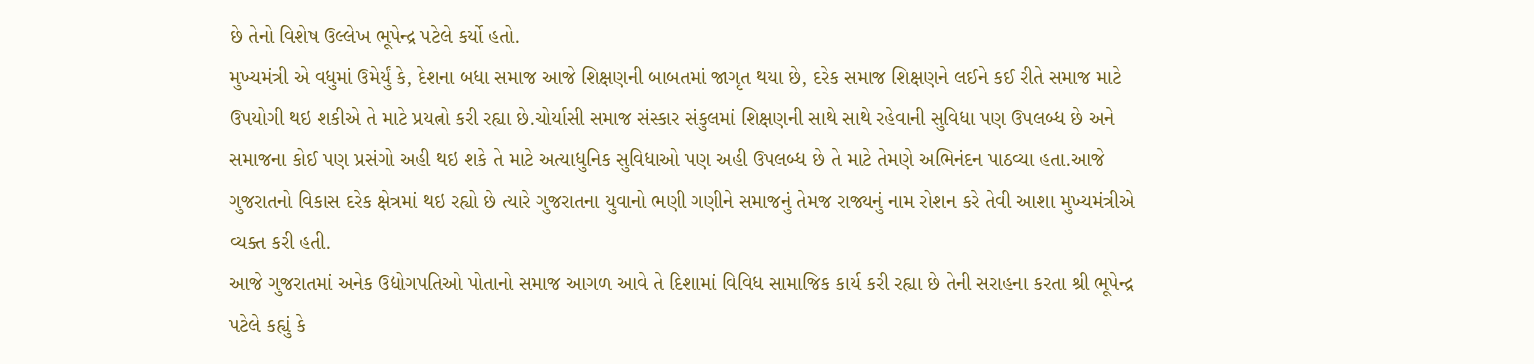છે તેનો વિશેષ ઉલ્લેખ ભૂપેન્દ્ર પટેલે કર્યો હતો.
મુખ્યમંત્રી એ વધુમાં ઉમેર્યું કે, દેશના બધા સમાજ આજે શિક્ષણની બાબતમાં જાગૃત થયા છે, દરેક સમાજ શિક્ષણને લઈને કઈ રીતે સમાજ માટે ઉપયોગી થઇ શકીએ તે માટે પ્રયત્નો કરી રહ્યા છે.ચોર્યાસી સમાજ સંસ્કાર સંકુલમાં શિક્ષણની સાથે સાથે રહેવાની સુવિધા પણ ઉપલબ્ધ છે અને સમાજના કોઈ પણ પ્રસંગો અહી થઇ શકે તે માટે અત્યાધુનિક સુવિધાઓ પણ અહી ઉપલબ્ધ છે તે માટે તેમણે અભિનંદન પાઠવ્યા હતા.આજે ગુજરાતનો વિકાસ દરેક ક્ષેત્રમાં થઇ રહ્યો છે ત્યારે ગુજરાતના યુવાનો ભણી ગણીને સમાજનું તેમજ રાજ્યનું નામ રોશન કરે તેવી આશા મુખ્યમંત્રીએ વ્યક્ત કરી હતી.
આજે ગુજરાતમાં અનેક ઉદ્યોગપતિઓ પોતાનો સમાજ આગળ આવે તે દિશામાં વિવિધ સામાજિક કાર્ય કરી રહ્યા છે તેની સરાહના કરતા શ્રી ભૂપેન્દ્ર પટેલે કહ્યું કે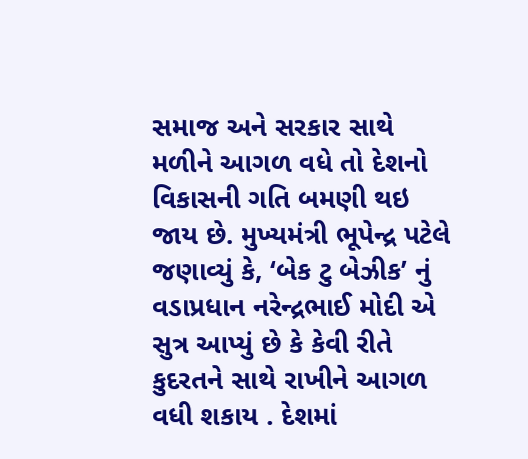સમાજ અને સરકાર સાથે મળીને આગળ વધે તો દેશનો વિકાસની ગતિ બમણી થઇ જાય છે. મુખ્યમંત્રી ભૂપેન્દ્ર પટેલે જણાવ્યું કે, ‘બેક ટુ બેઝીક’ નું વડાપ્રધાન નરેન્દ્રભાઈ મોદી એ સુત્ર આપ્યું છે કે કેવી રીતે કુદરતને સાથે રાખીને આગળ વધી શકાય . દેશમાં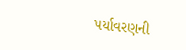પર્યાવરણની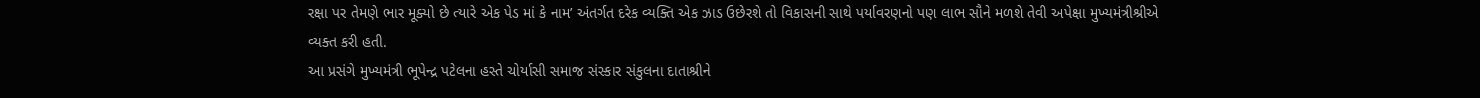રક્ષા પર તેમણે ભાર મૂક્યો છે ત્યારે એક પેડ માં કે નામ’ અંતર્ગત દરેક વ્યક્તિ એક ઝાડ ઉછેરશે તો વિકાસની સાથે પર્યાવરણનો પણ લાભ સૌને મળશે તેવી અપેક્ષા મુખ્યમંત્રીશ્રીએ
વ્યક્ત કરી હતી.
આ પ્રસંગે મુખ્યમંત્રી ભૂપેન્દ્ર પટેલના હસ્તે ચોર્યાસી સમાજ સંસ્કાર સંકુલના દાતાશ્રીને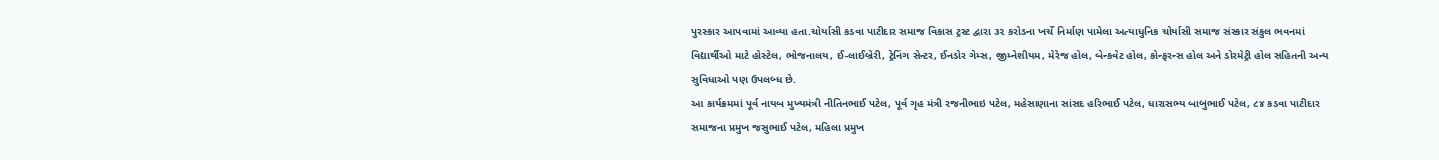પુરસ્કાર આપવામાં આવ્યા હતા.ચોર્યાસી કડવા પાટીદાર સમાજ વિકાસ ટ્રસ્ટ દ્વારા ૩૨ કરોડના ખર્ચે નિર્માણ પામેલા અત્યાધુનિક ચોર્યાસી સમાજ સંસ્કાર સંકુલ ભવનમાં વિદ્યાર્થીઓ માટે હોસ્ટેલ, ભોજનાલય, ઈ-લાઈબ્રેરી, ટ્રેનિંગ સેન્ટર, ઈનડોર ગેમ્સ, જીમ્નેશીયમ, મેરેજ હોલ, બેન્કવેટ હોલ, કોન્ફરન્સ હોલ અને ડોરમેટ્રી હોલ સહિતની અન્ય સુવિધાઓ પણ ઉપલબ્ધ છે.
આ કાર્યક્રમમાં પૂર્વ નાયબ મુખ્યમંત્રી નીતિનભાઈ પટેલ, પૂર્વ ગૃહ મંત્રી રજનીભાઇ પટેલ, મહેસાણાના સાંસદ હરિભાઈ પટેલ, ધારાસભ્ય બાબુભાઈ પટેલ, ૮૪ કડવા પાટીદાર સમાજના પ્રમુખ જસુભાઈ પટેલ, મહિલા પ્રમુખ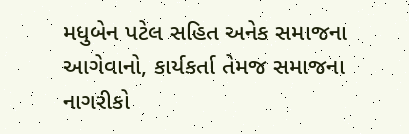મધુબેન પટેલ સહિત અનેક સમાજના આગેવાનો, કાર્યકર્તા તેમજ સમાજના નાગરીકો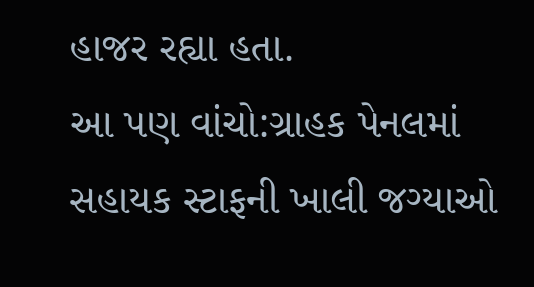હાજર રહ્યા હતા.
આ પણ વાંચો:ગ્રાહક પેનલમાં સહાયક સ્ટાફની ખાલી જગ્યાઓ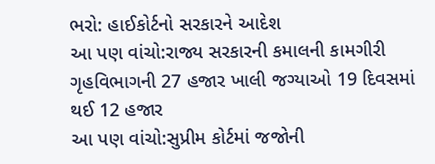ભરો: હાઈકોર્ટનો સરકારને આદેશ
આ પણ વાંચો:રાજ્ય સરકારની કમાલની કામગીરી ગૃહવિભાગની 27 હજાર ખાલી જગ્યાઓ 19 દિવસમાં થઈ 12 હજાર
આ પણ વાંચો:સુપ્રીમ કોર્ટમાં જજોની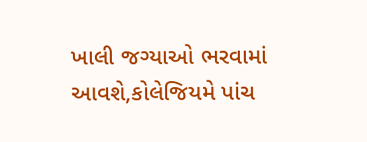ખાલી જગ્યાઓ ભરવામાં આવશે,કોલેજિયમે પાંચ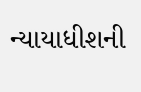ન્યાયાધીશની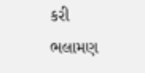કરી ભલામણ